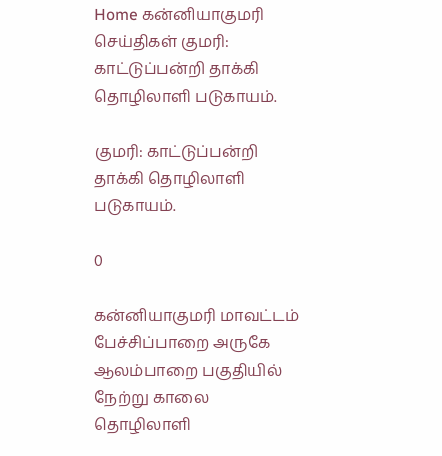Home கன்னியாகுமரி செய்திகள் குமரி: காட்டுப்பன்றி தாக்கி தொழிலாளி படுகாயம்.

குமரி: காட்டுப்பன்றி தாக்கி தொழிலாளி படுகாயம்.

0

கன்னியாகுமரி மாவட்டம் பேச்சிப்பாறை அருகே ஆலம்பாறை பகுதியில் நேற்று காலை தொழிலாளி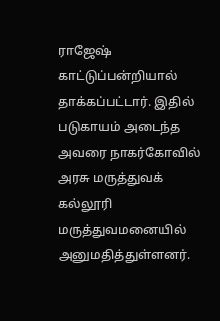ராஜேஷ் காட்டுப்பன்றியால் தாக்கப்பட்டார். இதில் படுகாயம் அடைந்த அவரை நாகர்கோவில் அரசு மருத்துவக் கல்லூரி மருத்துவமனையில் அனுமதித்துள்ளனர்.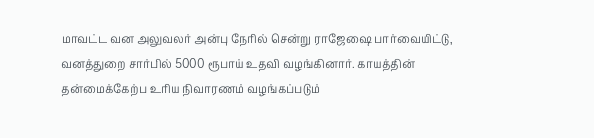மாவட்ட வன அலுவலர் அன்பு நேரில் சென்று ராஜேஷை பார்வையிட்டு, வனத்துறை சார்பில் 5000 ரூபாய் உதவி வழங்கினார். காயத்தின் தன்மைக்கேற்ப உரிய நிவாரணம் வழங்கப்படும்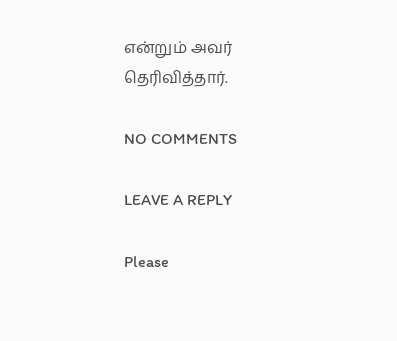என்றும் அவர் தெரிவித்தார்.

NO COMMENTS

LEAVE A REPLY

Please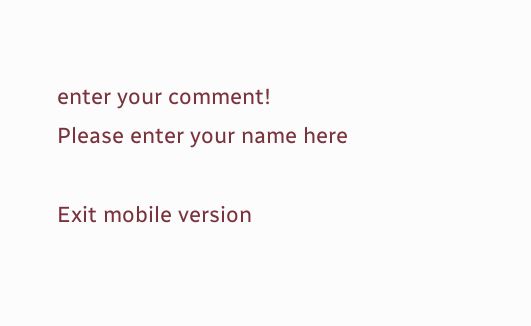enter your comment!
Please enter your name here

Exit mobile version